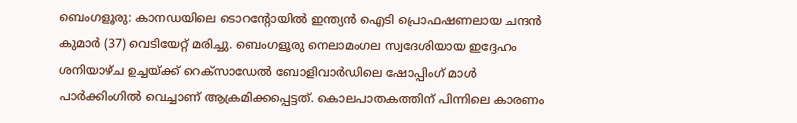ബെംഗളൂരു: കാനഡയിലെ ടൊറന്റോയിൽ ഇന്ത്യൻ ഐടി പ്രൊഫഷണലായ ചന്ദൻ കുമാർ (37) വെടിയേറ്റ് മരിച്ചു. ബെംഗളൂരു നെലാമംഗല സ്വദേശിയായ ഇദ്ദേഹം ശനിയാഴ്ച ഉച്ചയ്ക്ക് റെക്സാഡേൽ ബോളിവാർഡിലെ ഷോപ്പിംഗ് മാൾ പാർക്കിംഗിൽ വെച്ചാണ് ആക്രമിക്കപ്പെട്ടത്. കൊലപാതകത്തിന് പിന്നിലെ കാരണം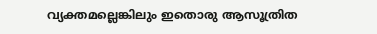വ്യക്തമല്ലെങ്കിലും ഇതൊരു ആസൂത്രിത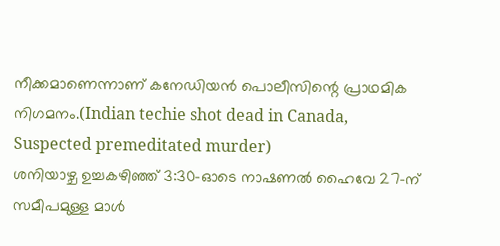നീക്കമാണെന്നാണ് കനേഡിയൻ പൊലീസിന്റെ പ്രാഥമിക നിഗമനം.(Indian techie shot dead in Canada, Suspected premeditated murder)
ശനിയാഴ്ച ഉച്ചകഴിഞ്ഞ് 3:30-ഓടെ നാഷണൽ ഹൈവേ 27-ന് സമീപമുള്ള മാൾ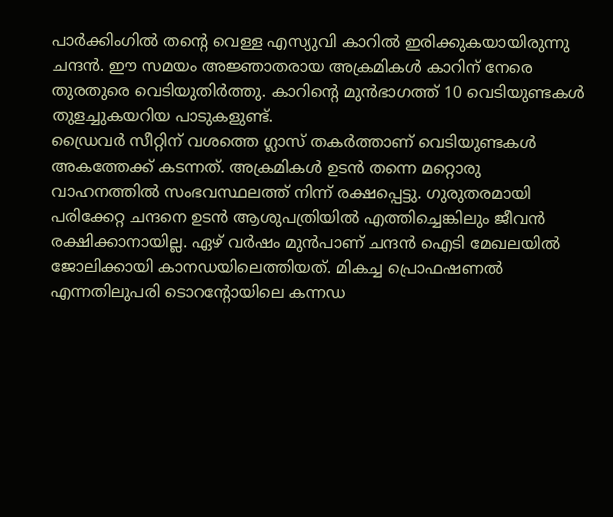പാർക്കിംഗിൽ തന്റെ വെള്ള എസ്യുവി കാറിൽ ഇരിക്കുകയായിരുന്നു ചന്ദൻ. ഈ സമയം അജ്ഞാതരായ അക്രമികൾ കാറിന് നേരെ തുരതുരെ വെടിയുതിർത്തു. കാറിന്റെ മുൻഭാഗത്ത് 10 വെടിയുണ്ടകൾ തുളച്ചുകയറിയ പാടുകളുണ്ട്.
ഡ്രൈവർ സീറ്റിന് വശത്തെ ഗ്ലാസ് തകർത്താണ് വെടിയുണ്ടകൾ അകത്തേക്ക് കടന്നത്. അക്രമികൾ ഉടൻ തന്നെ മറ്റൊരു വാഹനത്തിൽ സംഭവസ്ഥലത്ത് നിന്ന് രക്ഷപ്പെട്ടു. ഗുരുതരമായി പരിക്കേറ്റ ചന്ദനെ ഉടൻ ആശുപത്രിയിൽ എത്തിച്ചെങ്കിലും ജീവൻ രക്ഷിക്കാനായില്ല. ഏഴ് വർഷം മുൻപാണ് ചന്ദൻ ഐടി മേഖലയിൽ ജോലിക്കായി കാനഡയിലെത്തിയത്. മികച്ച പ്രൊഫഷണൽ എന്നതിലുപരി ടൊറന്റോയിലെ കന്നഡ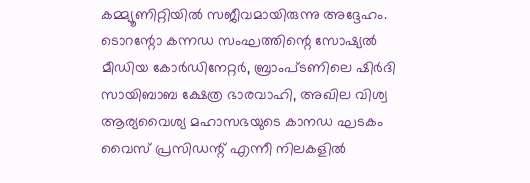കമ്മ്യൂണിറ്റിയിൽ സജീവമായിരുന്നു അദ്ദേഹം.
ടൊറന്റോ കന്നഡ സംഘത്തിന്റെ സോഷ്യൽ മീഡിയ കോർഡിനേറ്റർ, ബ്രാംപ്ടണിലെ ഷിർദി സായിബാബ ക്ഷേത്ര ഭാരവാഹി, അഖില വിശ്വ ആര്യവൈശ്യ മഹാസഭയുടെ കാനഡ ഘടകം വൈസ് പ്രസിഡന്റ് എന്നീ നിലകളിൽ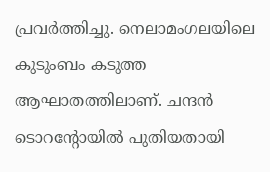പ്രവർത്തിച്ചു. നെലാമംഗലയിലെ കുടുംബം കടുത്ത ആഘാതത്തിലാണ്. ചന്ദൻ ടൊറന്റോയിൽ പുതിയതായി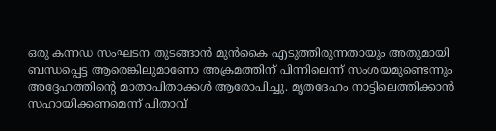ഒരു കന്നഡ സംഘടന തുടങ്ങാൻ മുൻകൈ എടുത്തിരുന്നതായും അതുമായി ബന്ധപ്പെട്ട ആരെങ്കിലുമാണോ അക്രമത്തിന് പിന്നിലെന്ന് സംശയമുണ്ടെന്നും അദ്ദേഹത്തിന്റെ മാതാപിതാക്കൾ ആരോപിച്ചു. മൃതദേഹം നാട്ടിലെത്തിക്കാൻ സഹായിക്കണമെന്ന് പിതാവ്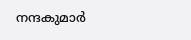നന്ദകുമാർ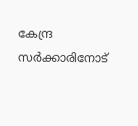കേന്ദ്ര സർക്കാരിനോട്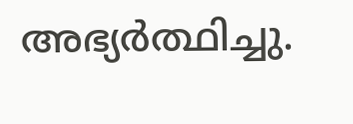അഭ്യർത്ഥിച്ചു.